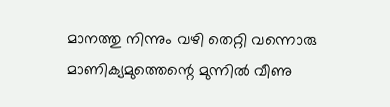മാനത്തു നിന്നും വഴി തെറ്റി വന്നൊരു
മാണിക്യമുത്തെന്റെ മുന്നിൽ വീണു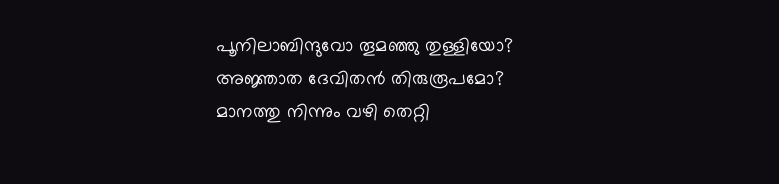പൂനിലാബിന്ദുവോ തൂമഞ്ഞു തുള്ളിയോ?
അജ്ഞാത ദേവിതൻ തിരുരൂപമോ?
മാനത്തു നിന്നും വഴി തെറ്റി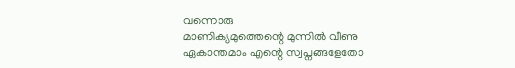വന്നൊരു
മാണിക്യമുത്തെന്റെ മുന്നിൽ വീണു
ഏകാന്തമാം എന്റെ സ്വപ്നങ്ങളേതോ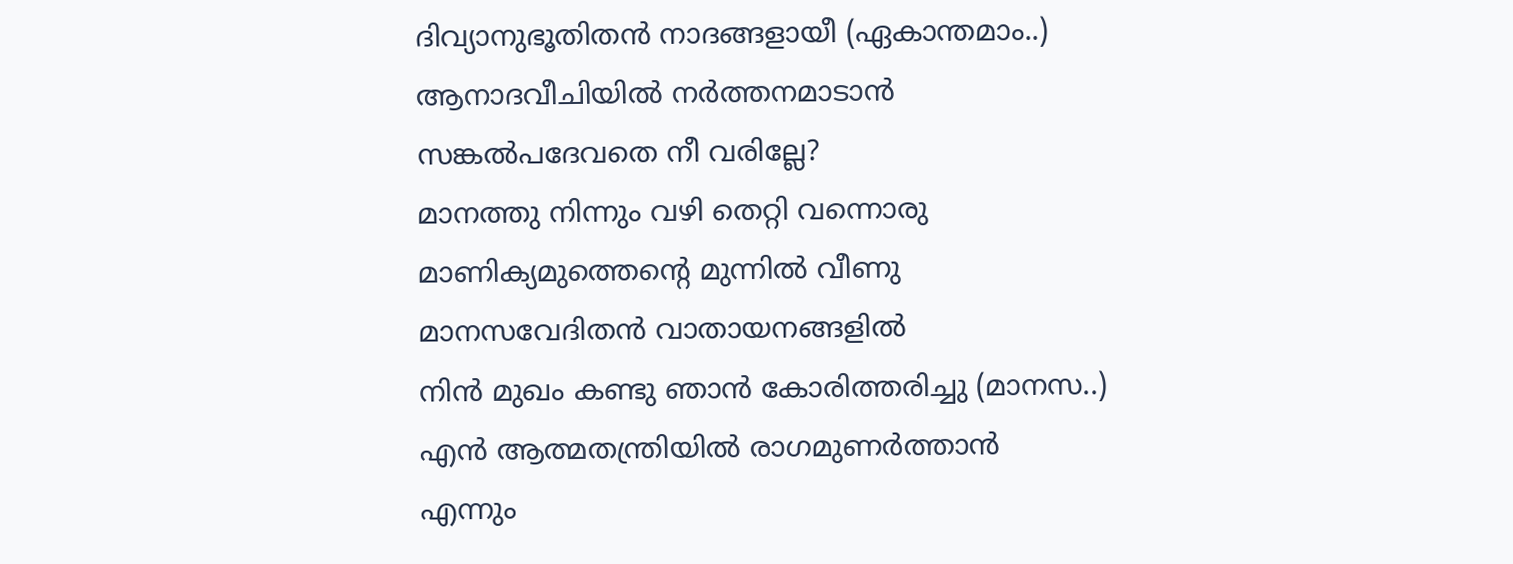ദിവ്യാനുഭൂതിതൻ നാദങ്ങളായീ (ഏകാന്തമാം..)
ആനാദവീചിയിൽ നർത്തനമാടാൻ
സങ്കൽപദേവതെ നീ വരില്ലേ?
മാനത്തു നിന്നും വഴി തെറ്റി വന്നൊരു
മാണിക്യമുത്തെന്റെ മുന്നിൽ വീണു
മാനസവേദിതൻ വാതായനങ്ങളിൽ
നിൻ മുഖം കണ്ടു ഞാൻ കോരിത്തരിച്ചു (മാനസ..)
എൻ ആത്മതന്ത്രിയിൽ രാഗമുണർത്താൻ
എന്നും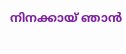നിനക്കായ് ഞാൻ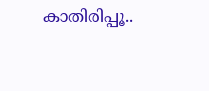കാതിരിപ്പൂ..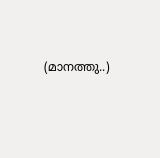(മാനത്തു..)